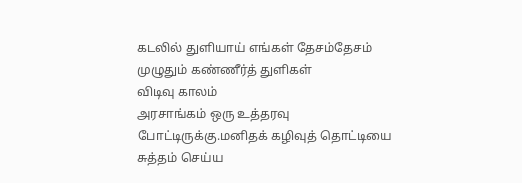கடலில் துளியாய் எங்கள் தேசம்தேசம் முழுதும் கண்ணீர்த் துளிகள்
விடிவு காலம்
அரசாங்கம் ஒரு உத்தரவு போட்டிருக்கு.மனிதக் கழிவுத் தொட்டியை சுத்தம் செய்ய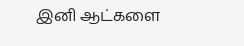இனி ஆட்களை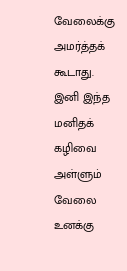வேலைக்கு அமர்த்தக் கூடாது. இனி இந்த மனிதக் கழிவை அள்ளும் வேலை உனக்கு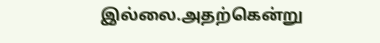இல்லை.அதற்கென்று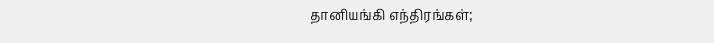தானியங்கி எந்திரங்கள்;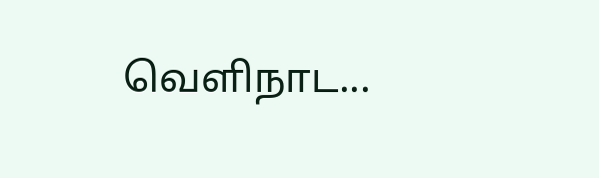வெளிநாட...